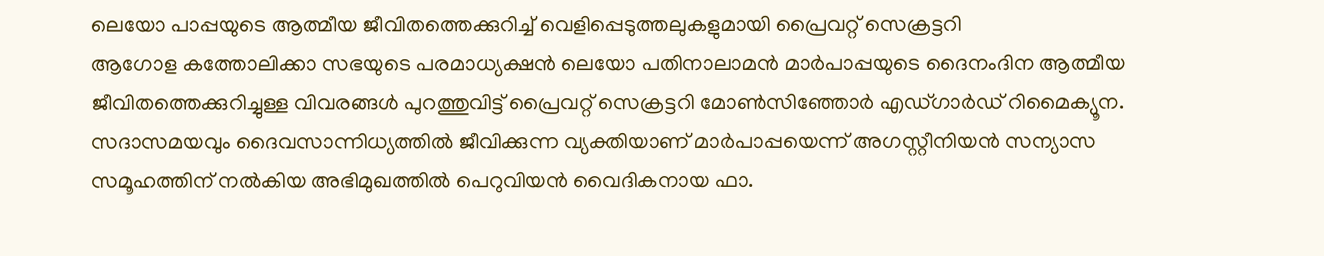ലെയോ പാപ്പയുടെ ആത്മീയ ജീവിതത്തെക്കുറിച്ച് വെളിപ്പെടുത്തലുകളുമായി പ്രൈവറ്റ് സെക്രട്ടറി
ആഗോള കത്തോലിക്കാ സഭയുടെ പരമാധ്യക്ഷൻ ലെയോ പതിനാലാമൻ മാർപാപ്പയുടെ ദൈനംദിന ആത്മീയ ജീവിതത്തെക്കുറിച്ചുള്ള വിവരങ്ങൾ പുറത്തുവിട്ട് പ്രൈവറ്റ് സെക്രട്ടറി മോൺസിഞ്ഞോർ എഡ്ഗാർഡ് റിമൈക്യൂന. സദാസമയവും ദൈവസാന്നിധ്യത്തിൽ ജീവിക്കുന്ന വ്യക്തിയാണ് മാർപാപ്പയെന്ന് അഗസ്റ്റീനിയൻ സന്യാസ സമൂഹത്തിന് നൽകിയ അഭിമുഖത്തിൽ പെറുവിയൻ വൈദികനായ ഫാ.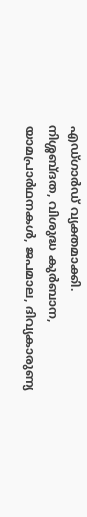എഡ്ഗാർഡ് വ്യക്തമാക്കി.
നിശ്ശബ്ദത, വിശുദ്ധ കുർബാന, യാമപ്രാർഥനകൾ, ജപമാല, ദിവ്യകാരുണ്യ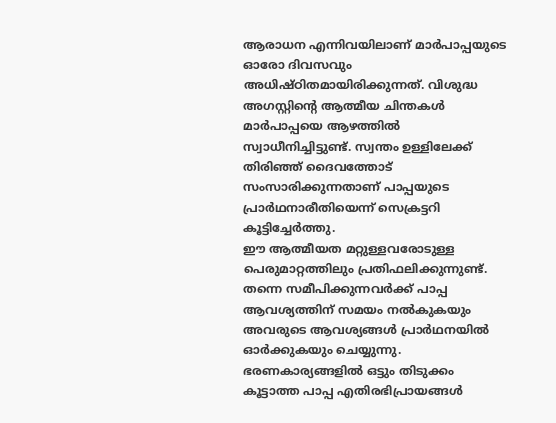ആരാധന എന്നിവയിലാണ് മാർപാപ്പയുടെ ഓരോ ദിവസവും അധിഷ്ഠിതമായിരിക്കുന്നത്. വിശുദ്ധ അഗസ്റ്റിന്റെ ആത്മീയ ചിന്തകൾ മാർപാപ്പയെ ആഴത്തിൽ സ്വാധീനിച്ചിട്ടുണ്ട്. സ്വന്തം ഉള്ളിലേക്ക് തിരിഞ്ഞ് ദൈവത്തോട് സംസാരിക്കുന്നതാണ് പാപ്പയുടെ പ്രാർഥനാരീതിയെന്ന് സെക്രട്ടറി കൂട്ടിച്ചേർത്തു.
ഈ ആത്മീയത മറ്റുള്ളവരോടുള്ള പെരുമാറ്റത്തിലും പ്രതിഫലിക്കുന്നുണ്ട്. തന്നെ സമീപിക്കുന്നവർക്ക് പാപ്പ ആവശ്യത്തിന് സമയം നൽകുകയും അവരുടെ ആവശ്യങ്ങൾ പ്രാർഥനയിൽ ഓർക്കുകയും ചെയ്യുന്നു. ഭരണകാര്യങ്ങളിൽ ഒട്ടും തിടുക്കം കൂട്ടാത്ത പാപ്പ എതിരഭിപ്രായങ്ങൾ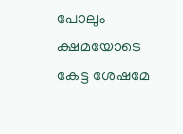പോലും ക്ഷമയോടെ കേട്ട ശേഷമേ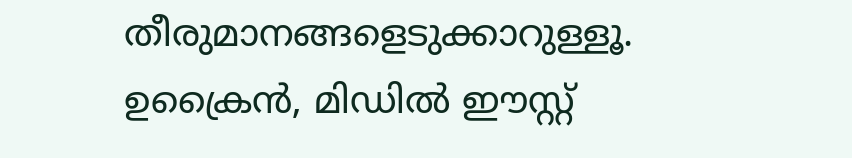തീരുമാനങ്ങളെടുക്കാറുള്ളൂ.
ഉക്രൈൻ, മിഡിൽ ഈസ്റ്റ്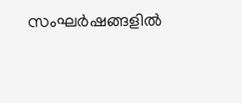സംഘർഷങ്ങളിൽ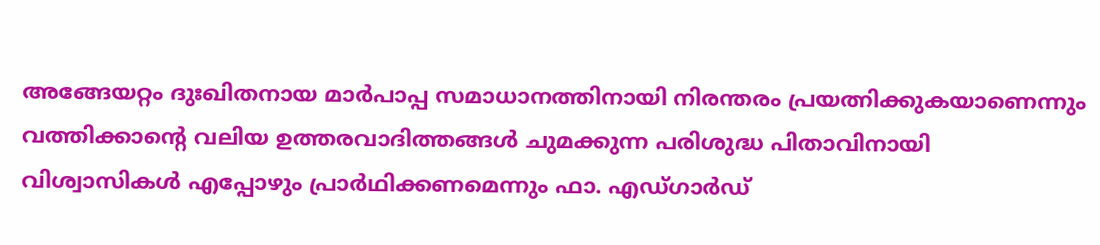അങ്ങേയറ്റം ദുഃഖിതനായ മാർപാപ്പ സമാധാനത്തിനായി നിരന്തരം പ്രയത്നിക്കുകയാണെന്നും വത്തിക്കാന്റെ വലിയ ഉത്തരവാദിത്തങ്ങൾ ചുമക്കുന്ന പരിശുദ്ധ പിതാവിനായി വിശ്വാസികൾ എപ്പോഴും പ്രാർഥിക്കണമെന്നും ഫാ. എഡ്ഗാർഡ്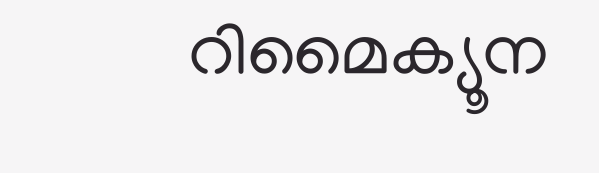റിമൈക്യൂന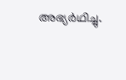അഭ്യർഥിച്ചു.